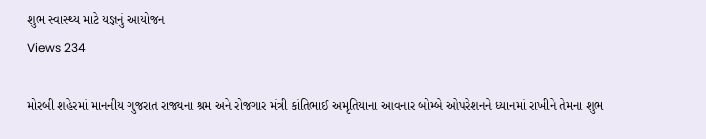શુભ સ્વાસ્થ્ય માટે યજ્ઞનું આયોજન
Views 234

મોરબી શહેરમાં માનનીય ગુજરાત રાજ્યના શ્રમ અને રોજગાર મંત્રી કાંતિભાઈ અમૃતિયાના આવનાર બોમ્બે ઓપરેશનને ધ્યાનમાં રાખીને તેમના શુભ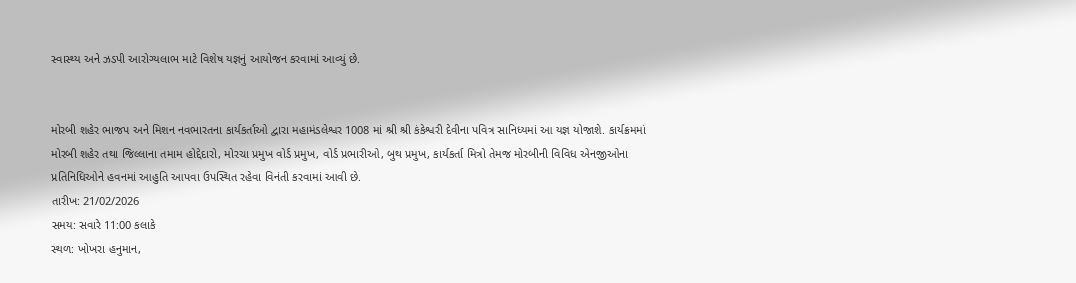સ્વાસ્થ્ય અને ઝડપી આરોગ્યલાભ માટે વિશેષ યજ્ઞનું આયોજન કરવામાં આવ્યું છે.


મોરબી શહેર ભાજપ અને મિશન નવભારતના કાર્યકર્તાઓ દ્વારા મહામંડલેશ્વર 1008 માં શ્રી શ્રી કંકેશ્વરી દેવીના પવિત્ર સાનિધ્યમાં આ યજ્ઞ યોજાશે. કાર્યક્રમમાં મોરબી શહેર તથા જિલ્લાના તમામ હોદ્દેદારો, મોરચા પ્રમુખ વોર્ડ પ્રમુખ, વોર્ડ પ્રભારીઓ, બુથ પ્રમુખ, કાર્યકર્તા મિત્રો તેમજ મોરબીની વિવિધ એનજીઓના પ્રતિનિધિઓને હવનમાં આહુતિ આપવા ઉપસ્થિત રહેવા વિનંતી કરવામાં આવી છે.
તારીખ: 21/02/2026
સમય: સવારે 11:00 કલાકે
સ્થળ: ખોખરા હનુમાન,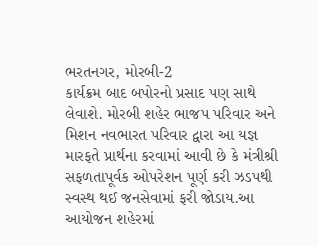ભરતનગર, મોરબી-2
કાર્યક્રમ બાદ બપોરનો પ્રસાદ પણ સાથે લેવાશે. મોરબી શહેર ભાજપ પરિવાર અને મિશન નવભારત પરિવાર દ્વારા આ યજ્ઞ મારફતે પ્રાર્થના કરવામાં આવી છે કે મંત્રીશ્રી સફળતાપૂર્વક ઓપરેશન પૂર્ણ કરી ઝડપથી સ્વસ્થ થઈ જનસેવામાં ફરી જોડાય.આ આયોજન શહેરમાં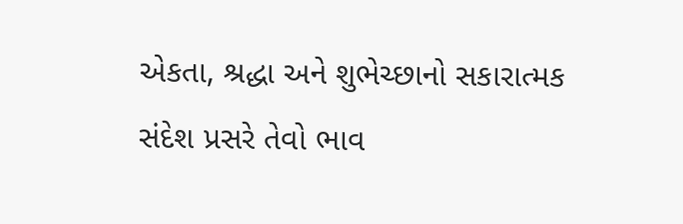એકતા, શ્રદ્ધા અને શુભેચ્છાનો સકારાત્મક સંદેશ પ્રસરે તેવો ભાવ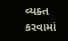વ્યક્ત કરવામાં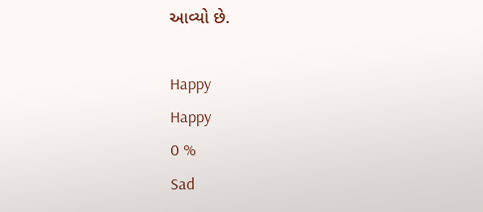આવ્યો છે.

Happy
Happy
0 %
Sad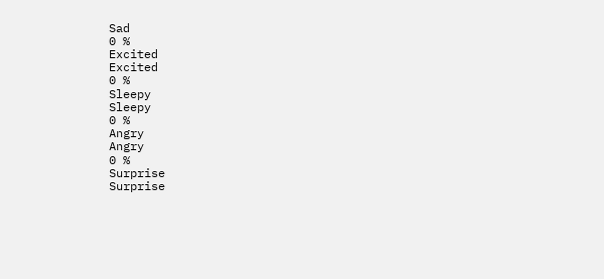Sad
0 %
Excited
Excited
0 %
Sleepy
Sleepy
0 %
Angry
Angry
0 %
Surprise
Surprise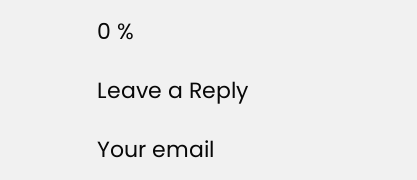0 %

Leave a Reply

Your email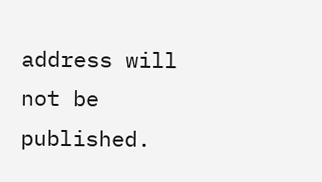address will not be published.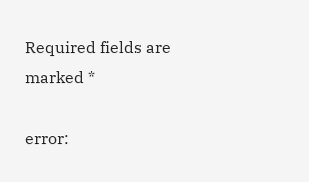Required fields are marked *

error: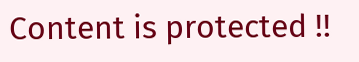Content is protected !!